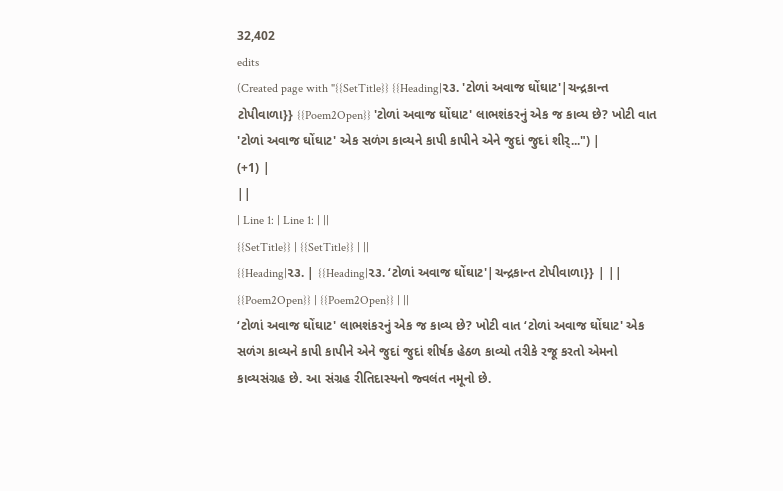32,402
edits
(Created page with "{{SetTitle}} {{Heading|૨૩. 'ટોળાં અવાજ ઘોંઘાટ'|ચન્દ્રકાન્ત ટોપીવાળા}} {{Poem2Open}} 'ટોળાં અવાજ ઘોંઘાટ' લાભશંકરનું એક જ કાવ્ય છે? ખોટી વાત 'ટોળાં અવાજ ઘોંઘાટ' એક સળંગ કાવ્યને કાપી કાપીને એને જુદાં જુદાં શીર્...") |
(+1) |
||
| Line 1: | Line 1: | ||
{{SetTitle}} | {{SetTitle}} | ||
{{Heading|૨૩. | {{Heading|૨૩. ‘ટોળાં અવાજ ઘોંઘાટ'|ચન્દ્રકાન્ત ટોપીવાળા}} | ||
{{Poem2Open}} | {{Poem2Open}} | ||
‘ટોળાં અવાજ ઘોંઘાટ' લાભશંકરનું એક જ કાવ્ય છે? ખોટી વાત ‘ટોળાં અવાજ ઘોંઘાટ' એક સળંગ કાવ્યને કાપી કાપીને એને જુદાં જુદાં શીર્ષક હેઠળ કાવ્યો તરીકે રજૂ કરતો એમનો કાવ્યસંગ્રહ છે. આ સંગ્રહ રીતિદાસ્યનો જ્વલંત નમૂનો છે.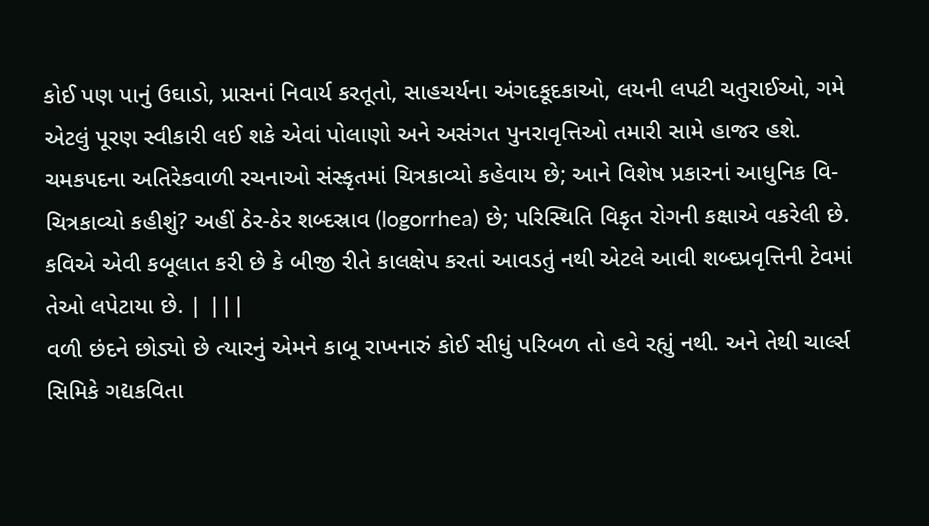કોઈ પણ પાનું ઉઘાડો, પ્રાસનાં નિવાર્ય કરતૂતો, સાહચર્યના અંગદકૂદકાઓ, લયની લપટી ચતુરાઈઓ, ગમે એટલું પૂરણ સ્વીકારી લઈ શકે એવાં પોલાણો અને અસંગત પુનરાવૃત્તિઓ તમારી સામે હાજર હશે. ચમકપદના અતિરેકવાળી રચનાઓ સંસ્કૃતમાં ચિત્રકાવ્યો કહેવાય છે; આને વિશેષ પ્રકારનાં આધુનિક વિ-ચિત્રકાવ્યો કહીશું? અહીં ઠેર-ઠેર શબ્દસ્રાવ (logorrhea) છે; પરિસ્થિતિ વિકૃત રોગની કક્ષાએ વકરેલી છે. કવિએ એવી કબૂલાત કરી છે કે બીજી રીતે કાલક્ષેપ કરતાં આવડતું નથી એટલે આવી શબ્દપ્રવૃત્તિની ટેવમાં તેઓ લપેટાયા છે. | |||
વળી છંદને છોડ્યો છે ત્યારનું એમને કાબૂ રાખનારું કોઈ સીધું પરિબળ તો હવે રહ્યું નથી. અને તેથી ચાર્લ્સ સિમિકે ગદ્યકવિતા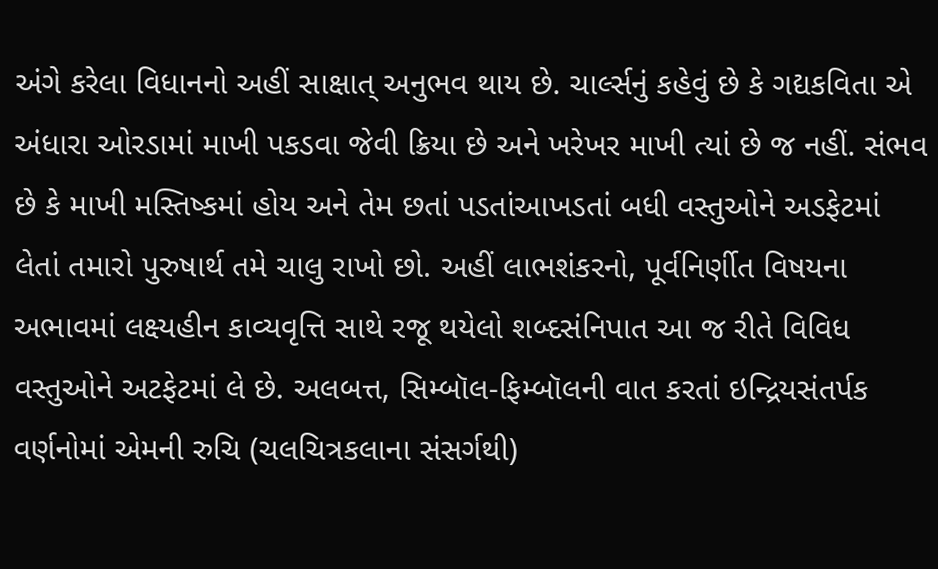અંગે કરેલા વિધાનનો અહીં સાક્ષાત્ અનુભવ થાય છે. ચાર્લ્સનું કહેવું છે કે ગદ્યકવિતા એ અંધારા ઓરડામાં માખી પકડવા જેવી ક્રિયા છે અને ખરેખર માખી ત્યાં છે જ નહીં. સંભવ છે કે માખી મસ્તિષ્કમાં હોય અને તેમ છતાં પડતાંઆખડતાં બધી વસ્તુઓને અડફેટમાં લેતાં તમારો પુરુષાર્થ તમે ચાલુ રાખો છો. અહીં લાભશંકરનો, પૂર્વનિર્ણીત વિષયના અભાવમાં લક્ષ્યહીન કાવ્યવૃત્તિ સાથે રજૂ થયેલો શબ્દસંનિપાત આ જ રીતે વિવિધ વસ્તુઓને અટફેટમાં લે છે. અલબત્ત, સિમ્બૉલ-ફિમ્બૉલની વાત કરતાં ઇન્દ્રિયસંતર્પક વર્ણનોમાં એમની રુચિ (ચલચિત્રકલાના સંસર્ગથી)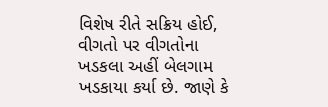વિશેષ રીતે સક્રિય હોઈ, વીગતો પર વીગતોના ખડકલા અહીં બેલગામ ખડકાયા કર્યા છે. જાણે કે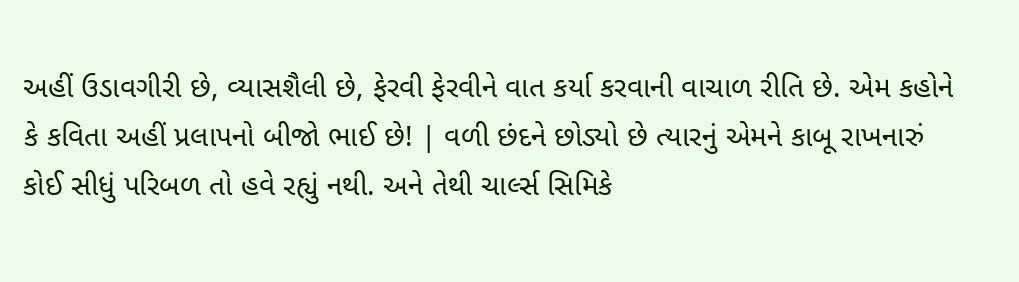અહીં ઉડાવગીરી છે, વ્યાસશૈલી છે, ફેરવી ફેરવીને વાત કર્યા કરવાની વાચાળ રીતિ છે. એમ કહોને કે કવિતા અહીં પ્રલાપનો બીજો ભાઈ છે! | વળી છંદને છોડ્યો છે ત્યારનું એમને કાબૂ રાખનારું કોઈ સીધું પરિબળ તો હવે રહ્યું નથી. અને તેથી ચાર્લ્સ સિમિકે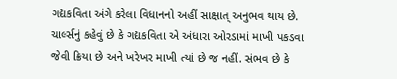ગદ્યકવિતા અંગે કરેલા વિધાનનો અહીં સાક્ષાત્ અનુભવ થાય છે. ચાર્લ્સનું કહેવું છે કે ગદ્યકવિતા એ અંધારા ઓરડામાં માખી પકડવા જેવી ક્રિયા છે અને ખરેખર માખી ત્યાં છે જ નહીં. સંભવ છે કે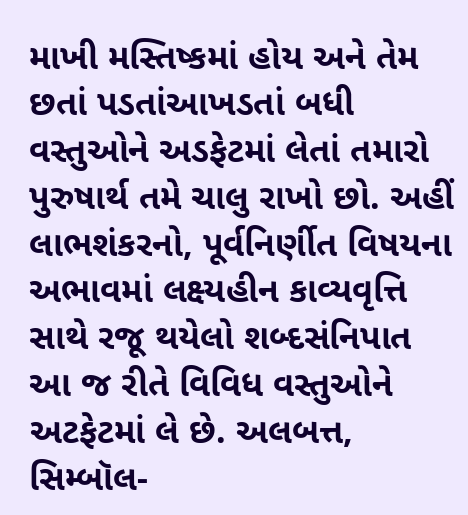માખી મસ્તિષ્કમાં હોય અને તેમ છતાં પડતાંઆખડતાં બધી વસ્તુઓને અડફેટમાં લેતાં તમારો પુરુષાર્થ તમે ચાલુ રાખો છો. અહીં લાભશંકરનો, પૂર્વનિર્ણીત વિષયના અભાવમાં લક્ષ્યહીન કાવ્યવૃત્તિ સાથે રજૂ થયેલો શબ્દસંનિપાત આ જ રીતે વિવિધ વસ્તુઓને અટફેટમાં લે છે. અલબત્ત, સિમ્બૉલ-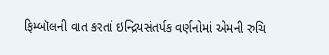ફિમ્બૉલની વાત કરતાં ઇન્દ્રિયસંતર્પક વર્ણનોમાં એમની રુચિ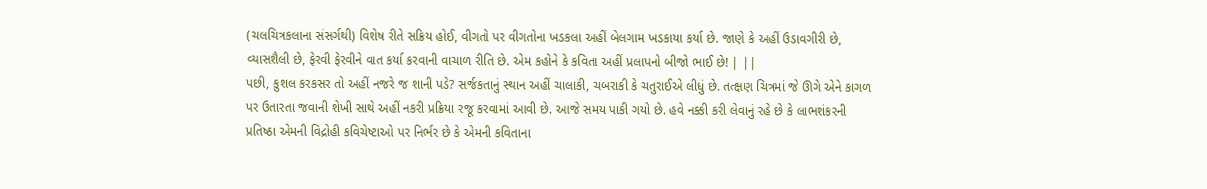(ચલચિત્રકલાના સંસર્ગથી) વિશેષ રીતે સક્રિય હોઈ, વીગતો પર વીગતોના ખડકલા અહીં બેલગામ ખડકાયા કર્યા છે. જાણે કે અહીં ઉડાવગીરી છે, વ્યાસશૈલી છે, ફેરવી ફેરવીને વાત કર્યા કરવાની વાચાળ રીતિ છે. એમ કહોને કે કવિતા અહીં પ્રલાપનો બીજો ભાઈ છે! | ||
પછી, કુશલ કરકસર તો અહીં નજરે જ શાની પડે? સર્જકતાનું સ્થાન અહીં ચાલાકી, ચબરાકી કે ચતુરાઈએ લીધું છે. તત્ક્ષણ ચિત્રમાં જે ઊગે એને કાગળ પર ઉતારતા જવાની શેખી સાથે અહીં નકરી પ્રક્રિયા રજૂ કરવામાં આવી છે. આજે સમય પાકી ગયો છે. હવે નક્કી કરી લેવાનું રહે છે કે લાભશંકરની પ્રતિષ્ઠા એમની વિદ્રોહી કવિચેષ્ટાઓ પર નિર્ભર છે કે એમની કવિતાના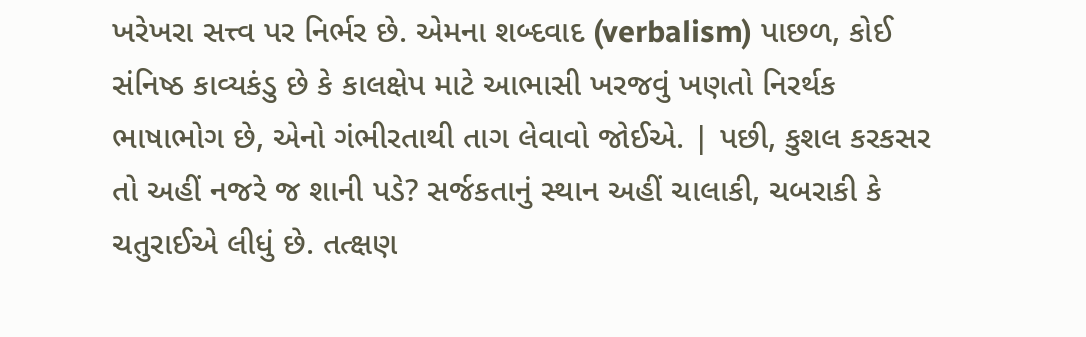ખરેખરા સત્ત્વ પર નિર્ભર છે. એમના શબ્દવાદ (verbalism) પાછળ, કોઈ સંનિષ્ઠ કાવ્યકંડુ છે કે કાલક્ષેપ માટે આભાસી ખરજવું ખણતો નિરર્થક ભાષાભોગ છે, એનો ગંભીરતાથી તાગ લેવાવો જોઈએ. | પછી, કુશલ કરકસર તો અહીં નજરે જ શાની પડે? સર્જકતાનું સ્થાન અહીં ચાલાકી, ચબરાકી કે ચતુરાઈએ લીધું છે. તત્ક્ષણ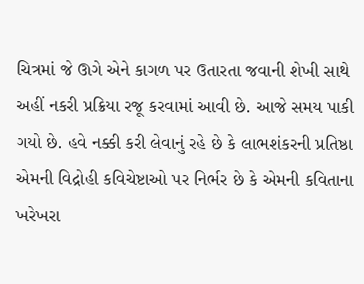ચિત્રમાં જે ઊગે એને કાગળ પર ઉતારતા જવાની શેખી સાથે અહીં નકરી પ્રક્રિયા રજૂ કરવામાં આવી છે. આજે સમય પાકી ગયો છે. હવે નક્કી કરી લેવાનું રહે છે કે લાભશંકરની પ્રતિષ્ઠા એમની વિદ્રોહી કવિચેષ્ટાઓ પર નિર્ભર છે કે એમની કવિતાના ખરેખરા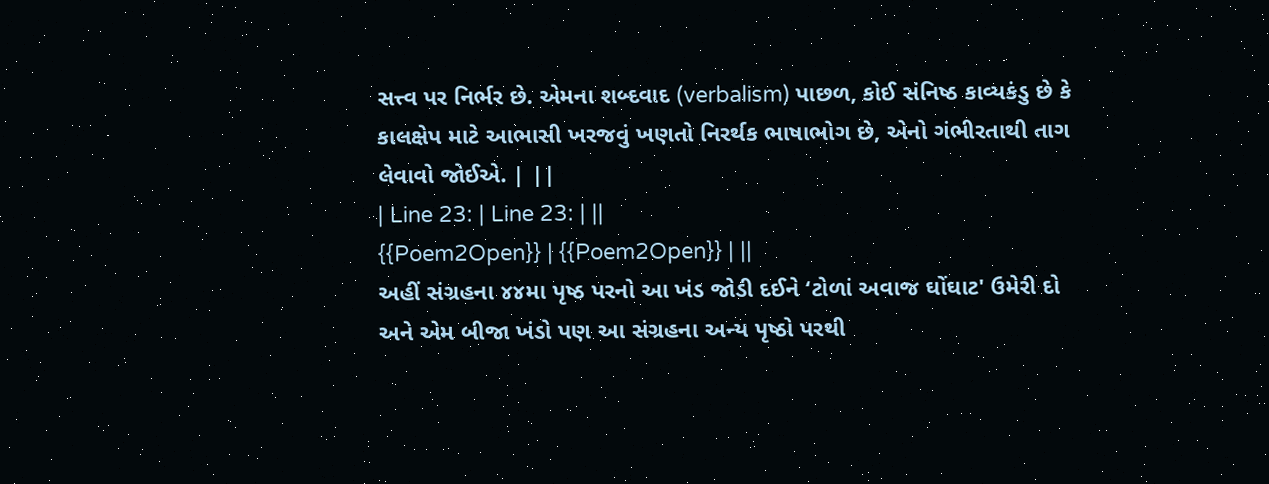સત્ત્વ પર નિર્ભર છે. એમના શબ્દવાદ (verbalism) પાછળ, કોઈ સંનિષ્ઠ કાવ્યકંડુ છે કે કાલક્ષેપ માટે આભાસી ખરજવું ખણતો નિરર્થક ભાષાભોગ છે, એનો ગંભીરતાથી તાગ લેવાવો જોઈએ. | ||
| Line 23: | Line 23: | ||
{{Poem2Open}} | {{Poem2Open}} | ||
અહીં સંગ્રહના ૪૪મા પૃષ્ઠ પરનો આ ખંડ જોડી દઈને ‘ટોળાં અવાજ ઘોંઘાટ' ઉમેરી દો અને એમ બીજા ખંડો પણ આ સંગ્રહના અન્ય પૃષ્ઠો પરથી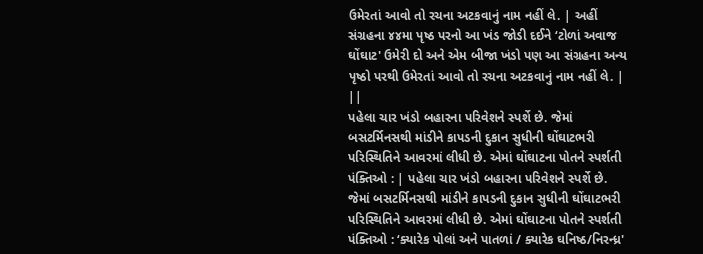ઉમેરતાં આવો તો રચના અટકવાનું નામ નહીં લે. | અહીં સંગ્રહના ૪૪મા પૃષ્ઠ પરનો આ ખંડ જોડી દઈને ‘ટોળાં અવાજ ઘોંઘાટ' ઉમેરી દો અને એમ બીજા ખંડો પણ આ સંગ્રહના અન્ય પૃષ્ઠો પરથી ઉમેરતાં આવો તો રચના અટકવાનું નામ નહીં લે. | ||
પહેલા ચાર ખંડો બહારના પરિવેશને સ્પર્શે છે. જેમાં બસટર્મિનસથી માંડીને કાપડની દુકાન સુધીની ઘોંઘાટભરી પરિસ્થિતિને આવરમાં લીધી છે. એમાં ઘોંઘાટના પોતને સ્પર્શતી પંક્તિઓ : | પહેલા ચાર ખંડો બહારના પરિવેશને સ્પર્શે છે. જેમાં બસટર્મિનસથી માંડીને કાપડની દુકાન સુધીની ઘોંઘાટભરી પરિસ્થિતિને આવરમાં લીધી છે. એમાં ઘોંઘાટના પોતને સ્પર્શતી પંક્તિઓ : ‘ક્યારેક પોલાં અને પાતળાં / ક્યારેક ઘનિષ્ઠ/નિરન્ધ્ર'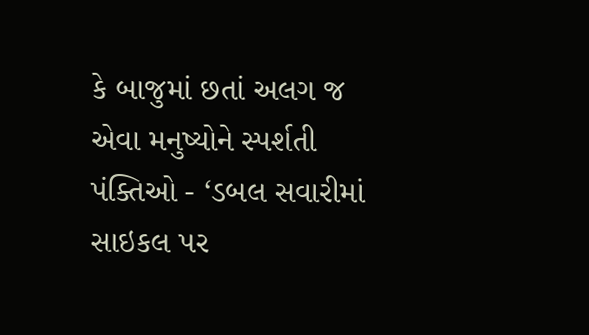કે બાજુમાં છતાં અલગ જ એવા મનુષ્યોને સ્પર્શતી પંક્તિઓ - ‘ડબલ સવારીમાં સાઇકલ પર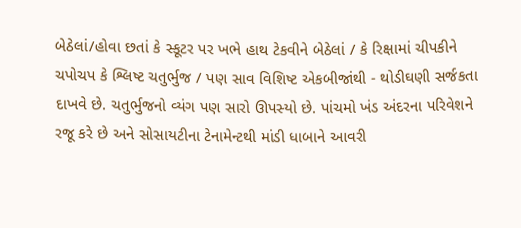બેઠેલાં/હોવા છતાં કે સ્કૂટર પર ખભે હાથ ટેકવીને બેઠેલાં / કે રિક્ષામાં ચીપકીને ચપોચપ કે શ્લિષ્ટ ચતુર્ભુજ / પણ સાવ વિશિષ્ટ એકબીજાંથી - થોડીઘણી સર્જકતા દાખવે છે. ચતુર્ભુજનો વ્યંગ પણ સારો ઊપસ્યો છે. પાંચમો ખંડ અંદરના પરિવેશને રજૂ કરે છે અને સોસાયટીના ટેનામેન્ટથી માંડી ધાબાને આવરી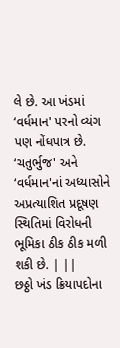લે છે. આ ખંડમાં ‘વર્ધમાન' પરનો વ્યંગ પણ નોંધપાત્ર છે. ‘ચતુર્ભુજ' અને ‘વર્ધમાન'નાં અધ્યાસોને અપ્રત્યાશિત પ્રદૂષણ સ્થિતિમાં વિરોધની ભૂમિકા ઠીક ઠીક મળી શકી છે. | ||
છઠ્ઠો ખંડ ક્રિયાપદોના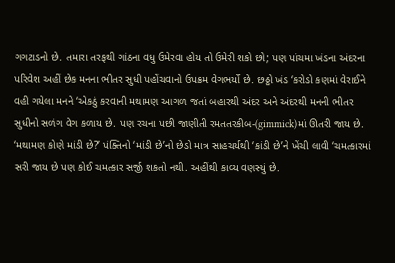ગગટાડનો છે. તમારા તરફથી ગાંઠના વધુ ઉમેરવા હોય તો ઉમેરી શકો છો; પણ પાંચમા ખંડના અંદરના પરિવેશ અહીં છેક મનના ભીતર સુધી પહોંચવાનો ઉપક્રમ વેગભર્યો છે. છઠ્ઠો ખંડ ‘કરોડો કણમાં વેરાઈને વહી ગયેલા મનને ‘એકઠું કરવાની મથામણ આગળ જતાં બહારથી અંદર અને અંદરથી મનની ભીતર સુધીનો સળંગ વેગ કળાય છે. પણ રચના પછી જાણીતી રમતતરકીબ-(gimmick)માં ઊતરી જાય છે. ‘મથામણ કોણે માંડી છે?’ પંક્તિનો ‘માંડી છે’નો છેડો માત્ર સાહચર્યથી ‘કાંડી છે’ને ખેંચી લાવી ‘ચમત્કારમાં સરી જાય છે પણ કોઈ ચમત્કાર સર્જી શકતો નથી. અહીંથી કાવ્ય વણસ્યું છે.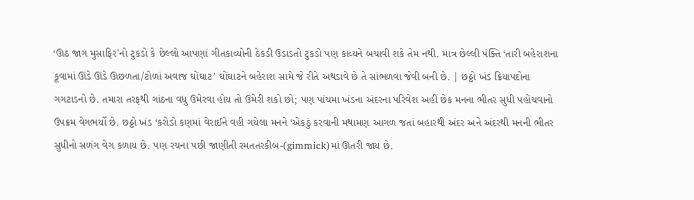‘ઊઠ જાગ મુસાફિર'નો ટુકડો કે છેલ્લો આપણાં ગીતકાવ્યોની ઠેકડી ઉડાડતો ટુકડો પણ કાવ્યને બચાવી શકે તેમ નથી. માત્ર છેલ્લી પંક્તિ ‘તારી બહેરાશના કૂવામાં ઊંડે ઊંડે ઊછળતા/ટોળાં અવાજ ઘોંઘાટ’ ઘોંઘાટને બહેરાશ સામે જે રીતે અથડાવે છે તે સાંભળવા જેવી બની છે. | છઠ્ઠો ખંડ ક્રિયાપદોના ગગટાડનો છે. તમારા તરફથી ગાંઠના વધુ ઉમેરવા હોય તો ઉમેરી શકો છો; પણ પાંચમા ખંડના અંદરના પરિવેશ અહીં છેક મનના ભીતર સુધી પહોંચવાનો ઉપક્રમ વેગભર્યો છે. છઠ્ઠો ખંડ ‘કરોડો કણમાં વેરાઈને વહી ગયેલા મનને ‘એકઠું કરવાની મથામણ આગળ જતાં બહારથી અંદર અને અંદરથી મનની ભીતર સુધીનો સળંગ વેગ કળાય છે. પણ રચના પછી જાણીતી રમતતરકીબ-(gimmick)માં ઊતરી જાય છે.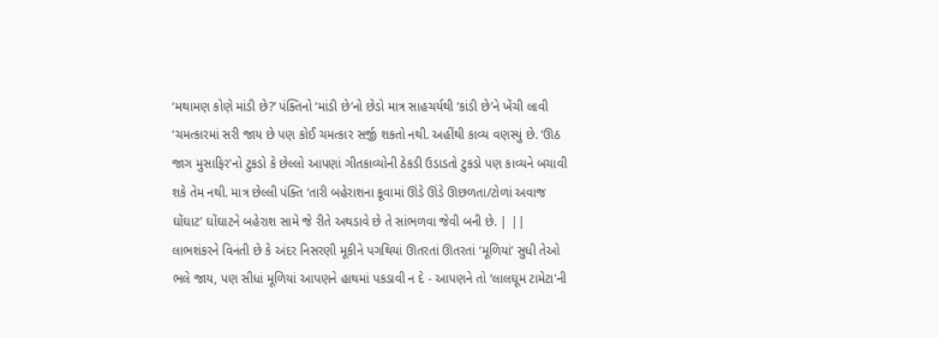‘મથામણ કોણે માંડી છે?’ પંક્તિનો ‘માંડી છે’નો છેડો માત્ર સાહચર્યથી ‘કાંડી છે’ને ખેંચી લાવી ‘ચમત્કારમાં સરી જાય છે પણ કોઈ ચમત્કાર સર્જી શકતો નથી. અહીંથી કાવ્ય વણસ્યું છે. ‘ઊઠ જાગ મુસાફિર'નો ટુકડો કે છેલ્લો આપણાં ગીતકાવ્યોની ઠેકડી ઉડાડતો ટુકડો પણ કાવ્યને બચાવી શકે તેમ નથી. માત્ર છેલ્લી પંક્તિ ‘તારી બહેરાશના કૂવામાં ઊંડે ઊંડે ઊછળતા/ટોળાં અવાજ ઘોંઘાટ’ ઘોંઘાટને બહેરાશ સામે જે રીતે અથડાવે છે તે સાંભળવા જેવી બની છે. | ||
લાભશંકરને વિનંતી છે કે અંદર નિસરણી મૂકીને પગથિયાં ઊતરતાં ઊતરતાં ‘મૂળિયાં’ સુધી તેઓ ભલે જાય, પણ સીધાં મૂળિયાં આપણને હાથમાં પકડાવી ન દે - આપણને તો ‘લાલઘૂમ ટામેટા'ની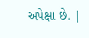અપેક્ષા છે. |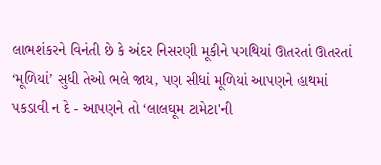લાભશંકરને વિનંતી છે કે અંદર નિસરણી મૂકીને પગથિયાં ઊતરતાં ઊતરતાં ‘મૂળિયાં’ સુધી તેઓ ભલે જાય, પણ સીધાં મૂળિયાં આપણને હાથમાં પકડાવી ન દે - આપણને તો ‘લાલઘૂમ ટામેટા'ની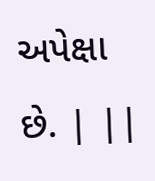અપેક્ષા છે. | ||